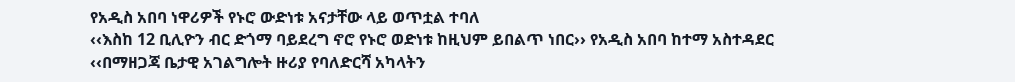የአዲስ አበባ ነዋሪዎች የኑሮ ውድነቱ አናታቸው ላይ ወጥቷል ተባለ
‹‹እስከ 12 ቢሊዮን ብር ድጎማ ባይደረግ ኖሮ የኑሮ ወድነቱ ከዚህም ይበልጥ ነበር›› የአዲስ አበባ ከተማ አስተዳደር ‹‹በማዘጋጃ ቤታዊ አገልግሎት ዙሪያ የባለድርሻ አካላትን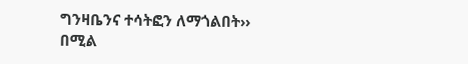ግንዛቤንና ተሳትፎን ለማጎልበት›› በሚል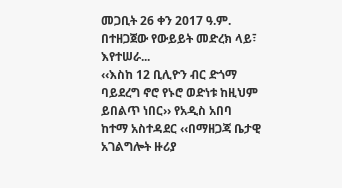መጋቢት 26 ቀን 2017 ዓ.ም. በተዘጋጀው የውይይት መድረክ ላይ፣ እየተሠራ...
‹‹እስከ 12 ቢሊዮን ብር ድጎማ ባይደረግ ኖሮ የኑሮ ወድነቱ ከዚህም ይበልጥ ነበር›› የአዲስ አበባ ከተማ አስተዳደር ‹‹በማዘጋጃ ቤታዊ አገልግሎት ዙሪያ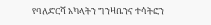የባለድርሻ አካላትን ግንዛቤንና ተሳትፎን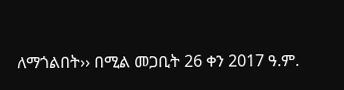ለማጎልበት›› በሚል መጋቢት 26 ቀን 2017 ዓ.ም.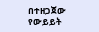በተዘጋጀው የውይይት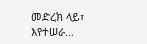መድረክ ላይ፣ እየተሠራ...